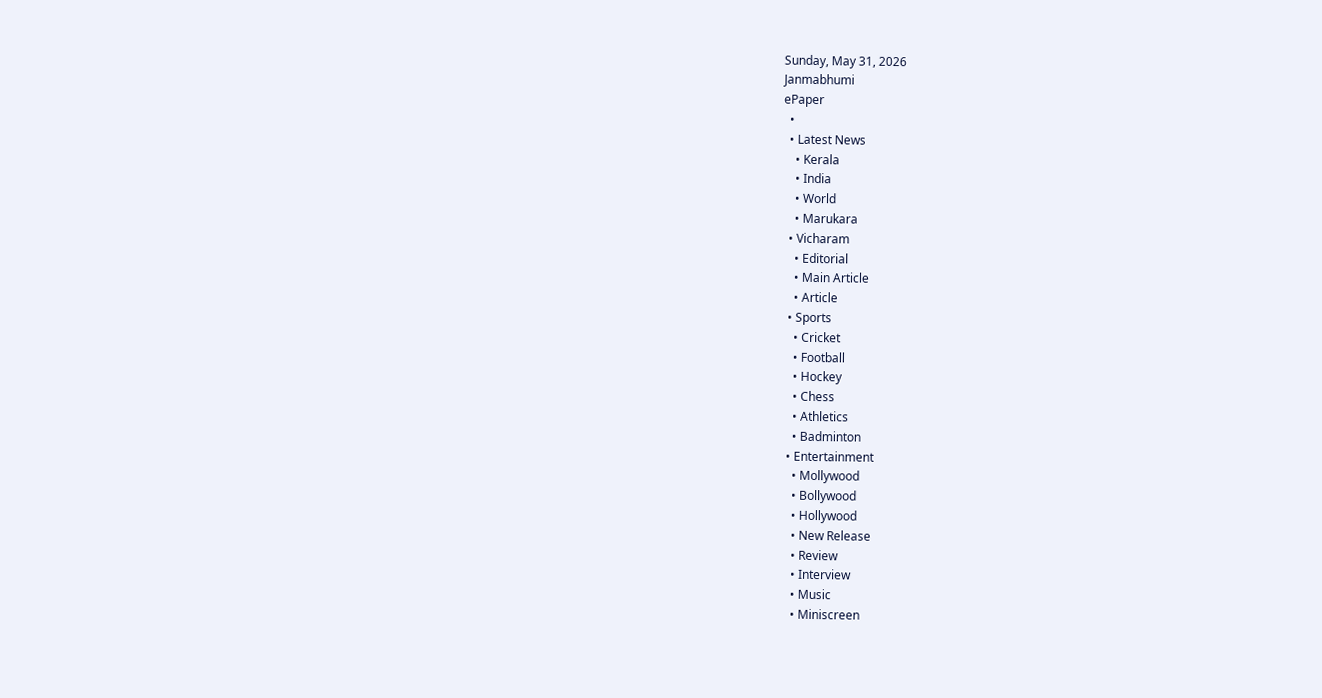Sunday, May 31, 2026
Janmabhumi
ePaper
  •
  • Latest News
    • Kerala
    • India
    • World
    • Marukara
  • Vicharam
    • Editorial
    • Main Article
    • Article
  • Sports
    • Cricket
    • Football
    • Hockey
    • Chess
    • Athletics
    • Badminton
  • Entertainment
    • Mollywood
    • Bollywood
    • Hollywood
    • New Release
    • Review
    • Interview
    • Music
    • Miniscreen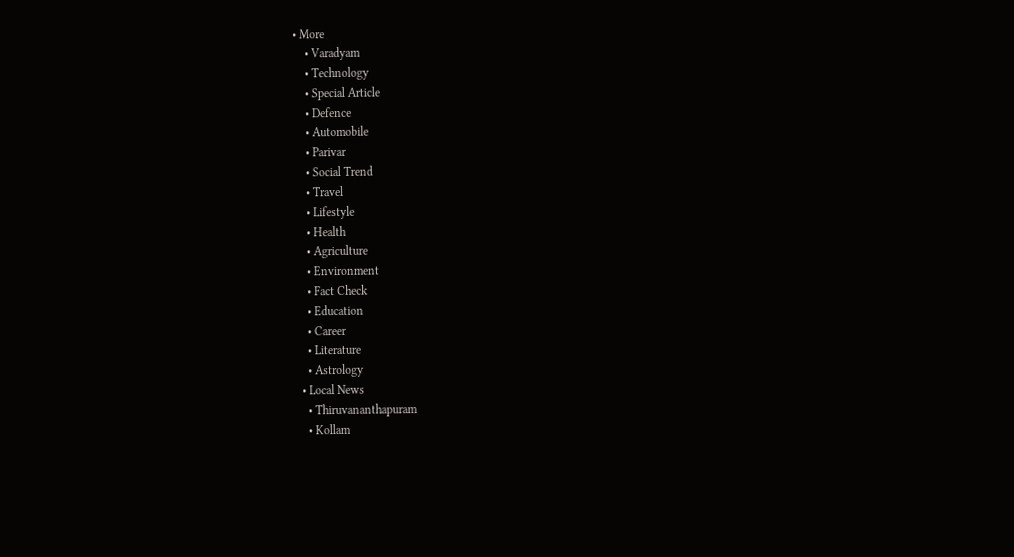• More
    • Varadyam
    • Technology
    • Special Article
    • Defence
    • Automobile
    • Parivar
    • Social Trend
    • Travel
    • Lifestyle
    • Health
    • Agriculture
    • Environment
    • Fact Check
    • Education
    • Career
    • Literature
    • Astrology
  • Local News
    • Thiruvananthapuram
    • Kollam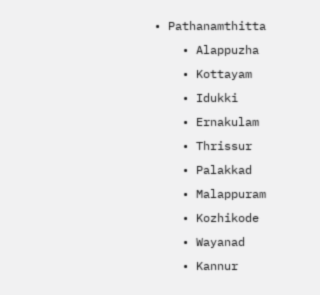• Pathanamthitta
    • Alappuzha
    • Kottayam
    • Idukki
    • Ernakulam
    • Thrissur
    • Palakkad
    • Malappuram
    • Kozhikode
    • Wayanad
    • Kannur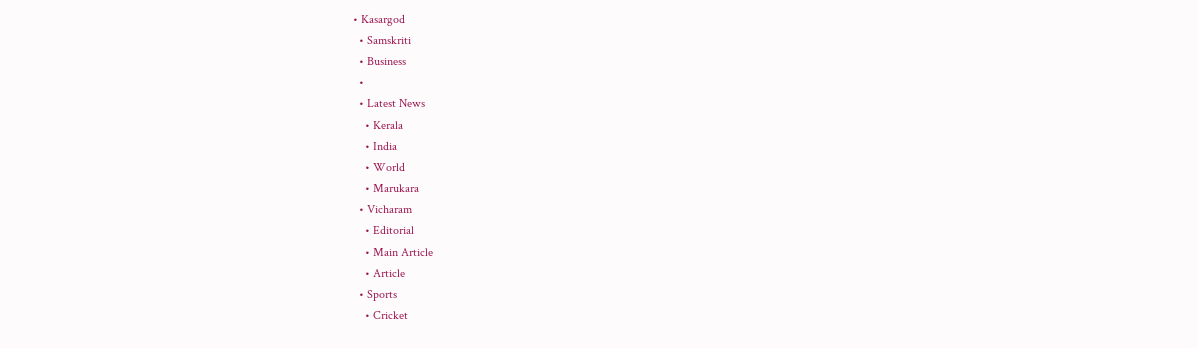• Kasargod
  • Samskriti
  • Business
  •
  • Latest News
    • Kerala
    • India
    • World
    • Marukara
  • Vicharam
    • Editorial
    • Main Article
    • Article
  • Sports
    • Cricket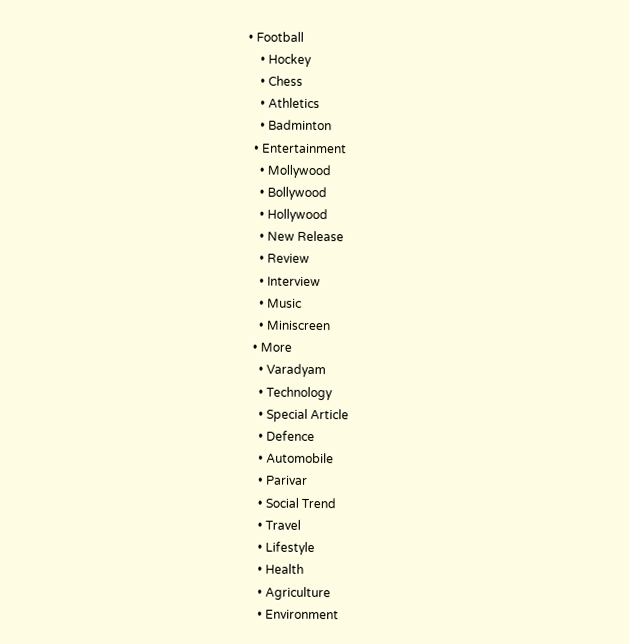• Football
    • Hockey
    • Chess
    • Athletics
    • Badminton
  • Entertainment
    • Mollywood
    • Bollywood
    • Hollywood
    • New Release
    • Review
    • Interview
    • Music
    • Miniscreen
  • More
    • Varadyam
    • Technology
    • Special Article
    • Defence
    • Automobile
    • Parivar
    • Social Trend
    • Travel
    • Lifestyle
    • Health
    • Agriculture
    • Environment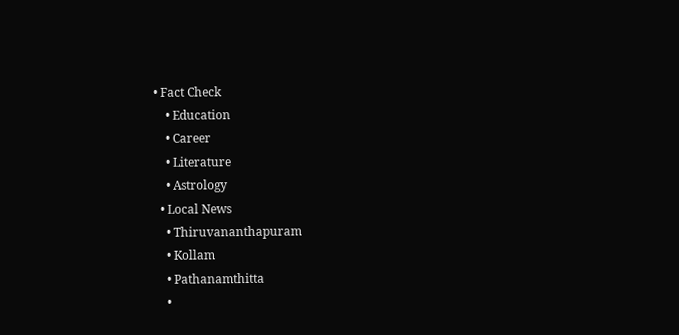• Fact Check
    • Education
    • Career
    • Literature
    • Astrology
  • Local News
    • Thiruvananthapuram
    • Kollam
    • Pathanamthitta
    •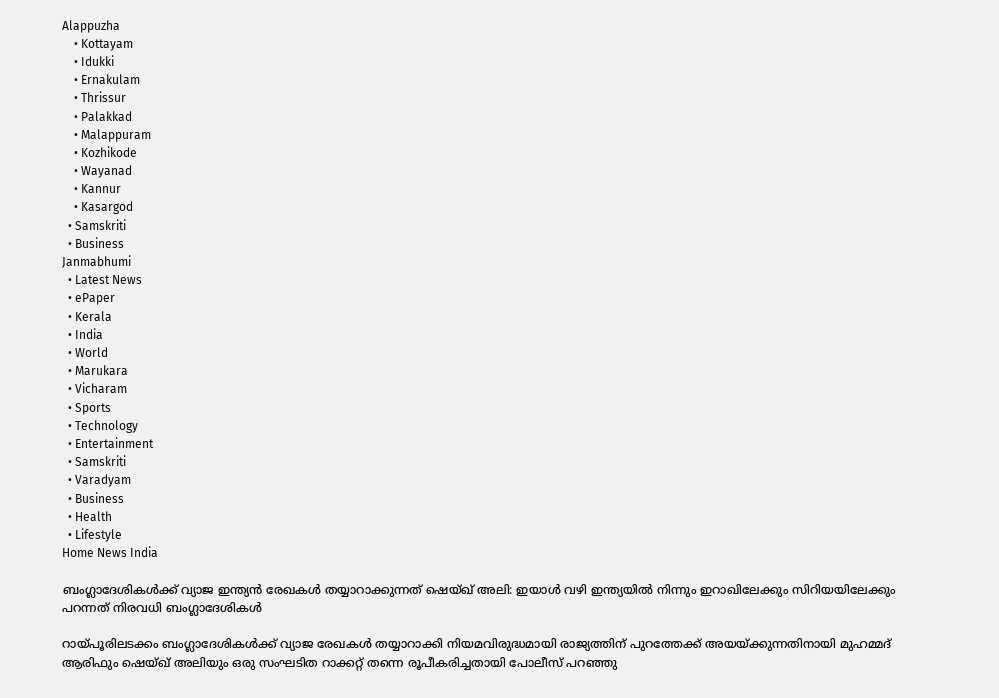Alappuzha
    • Kottayam
    • Idukki
    • Ernakulam
    • Thrissur
    • Palakkad
    • Malappuram
    • Kozhikode
    • Wayanad
    • Kannur
    • Kasargod
  • Samskriti
  • Business
Janmabhumi
  • Latest News
  • ePaper
  • Kerala
  • India
  • World
  • Marukara
  • Vicharam
  • Sports
  • Technology
  • Entertainment
  • Samskriti
  • Varadyam
  • Business
  • Health
  • Lifestyle
Home News India

ബംഗ്ലാദേശികൾക്ക് വ്യാജ ഇന്ത്യൻ രേഖകൾ തയ്യാറാക്കുന്നത് ഷെയ്ഖ് അലി: ഇയാൾ വഴി ഇന്ത്യയിൽ നിന്നും ഇറാഖിലേക്കും സിറിയയിലേക്കും പറന്നത് നിരവധി ബംഗ്ലാദേശികൾ

റായ്‌പൂരിലടക്കം ബംഗ്ലാദേശികൾക്ക് വ്യാജ രേഖകൾ തയ്യാറാക്കി നിയമവിരുദ്ധമായി രാജ്യത്തിന് പുറത്തേക്ക് അയയ്‌ക്കുന്നതിനായി മുഹമ്മദ് ആരിഫും ഷെയ്ഖ് അലിയും ഒരു സംഘടിത റാക്കറ്റ് തന്നെ രൂപീകരിച്ചതായി പോലീസ് പറഞ്ഞു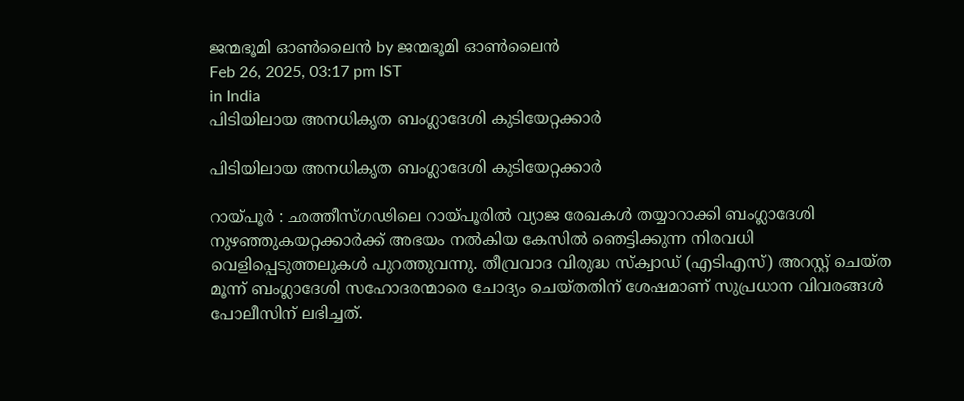ജന്മഭൂമി ഓണ്‍ലൈന്‍ by ജന്മഭൂമി ഓണ്‍ലൈന്‍
Feb 26, 2025, 03:17 pm IST
in India
പിടിയിലായ അനധികൃത ബംഗ്ലാദേശി കുടിയേറ്റക്കാർ

പിടിയിലായ അനധികൃത ബംഗ്ലാദേശി കുടിയേറ്റക്കാർ

റായ്‌പൂർ : ഛത്തീസ്ഗഢിലെ റായ്‌പൂരിൽ വ്യാജ രേഖകൾ തയ്യാറാക്കി ബംഗ്ലാദേശി നുഴഞ്ഞുകയറ്റക്കാർക്ക് അഭയം നൽകിയ കേസിൽ ഞെട്ടിക്കുന്ന നിരവധി വെളിപ്പെടുത്തലുകൾ പുറത്തുവന്നു. തീവ്രവാദ വിരുദ്ധ സ്ക്വാഡ് (എടിഎസ്) അറസ്റ്റ് ചെയ്ത മൂന്ന് ബംഗ്ലാദേശി സഹോദരന്മാരെ ചോദ്യം ചെയ്തതിന് ശേഷമാണ് സുപ്രധാന വിവരങ്ങൾ പോലീസിന് ലഭിച്ചത്.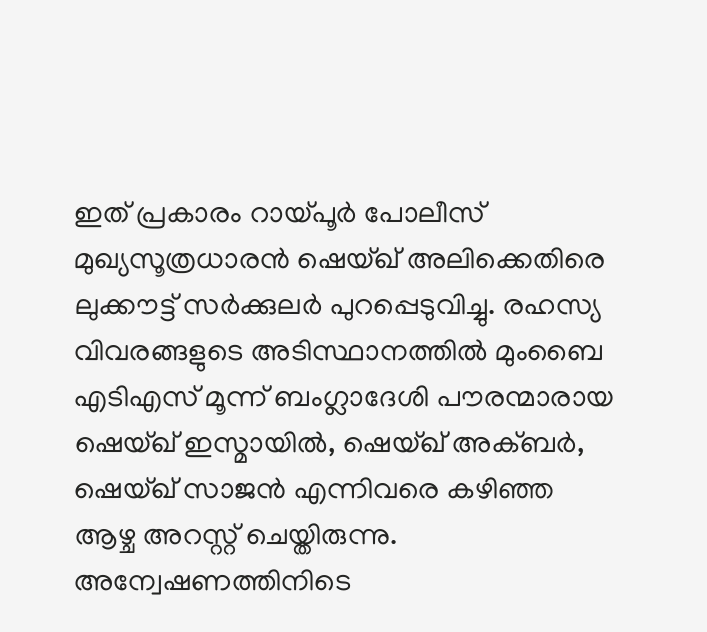ഇത് പ്രകാരം റായ്‌പൂർ പോലീസ് മുഖ്യസൂത്രധാരൻ ഷെയ്ഖ് അലിക്കെതിരെ ലുക്കൗട്ട് സർക്കുലർ പുറപ്പെടുവിച്ചു. രഹസ്യ വിവരങ്ങളുടെ അടിസ്ഥാനത്തിൽ മുംബൈ എടിഎസ് മൂന്ന് ബംഗ്ലാദേശി പൗരന്മാരായ ഷെയ്ഖ് ഇസ്മായിൽ, ഷെയ്ഖ് അക്ബർ, ഷെയ്ഖ് സാജൻ എന്നിവരെ കഴിഞ്ഞ ആഴ്ച അറസ്റ്റ് ചെയ്തിരുന്നു. അന്വേഷണത്തിനിടെ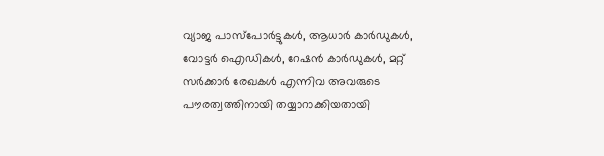വ്യാജ പാസ്‌പോർട്ടുകൾ, ആധാർ കാർഡുകൾ, വോട്ടർ ഐഡികൾ, റേഷൻ കാർഡുകൾ, മറ്റ് സർക്കാർ രേഖകൾ എന്നിവ അവരുടെ പൗരത്വത്തിനായി തയ്യാറാക്കിയതായി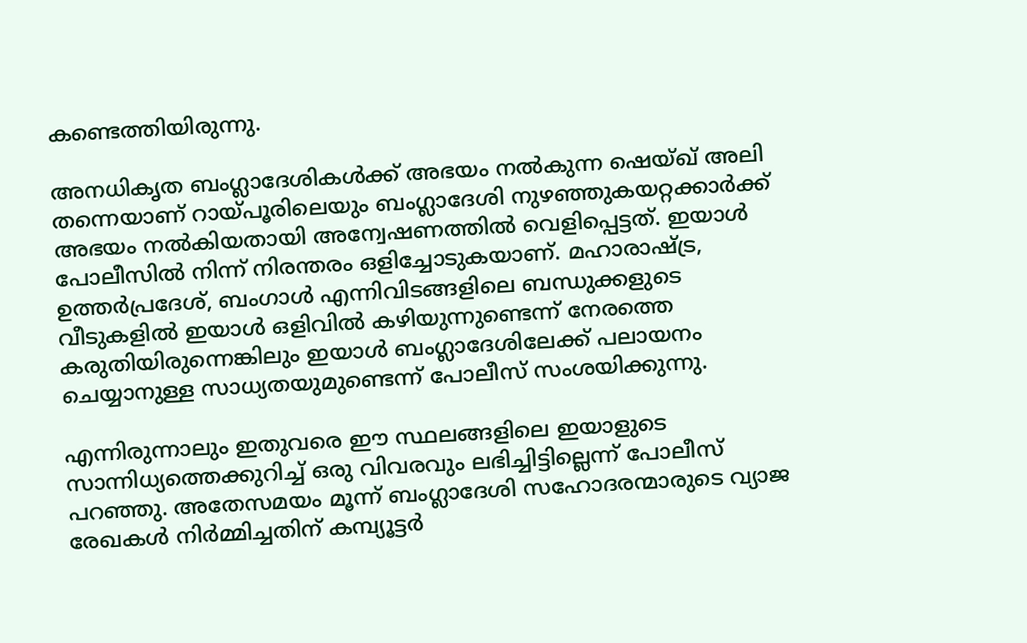കണ്ടെത്തിയിരുന്നു.

അനധികൃത ബംഗ്ലാദേശികൾക്ക് അഭയം നൽകുന്ന ഷെയ്ഖ് അലി തന്നെയാണ് റായ്‌പൂരിലെയും ബംഗ്ലാദേശി നുഴഞ്ഞുകയറ്റക്കാർക്ക് അഭയം നൽകിയതായി അന്വേഷണത്തിൽ വെളിപ്പെട്ടത്. ഇയാൾ പോലീസിൽ നിന്ന് നിരന്തരം ഒളിച്ചോടുകയാണ്. മഹാരാഷ്‌ട്ര, ഉത്തർപ്രദേശ്, ബംഗാൾ എന്നിവിടങ്ങളിലെ ബന്ധുക്കളുടെ വീടുകളിൽ ഇയാൾ ഒളിവിൽ കഴിയുന്നുണ്ടെന്ന് നേരത്തെ കരുതിയിരുന്നെങ്കിലും ഇയാൾ ബംഗ്ലാദേശിലേക്ക് പലായനം ചെയ്യാനുള്ള സാധ്യതയുമുണ്ടെന്ന് പോലീസ് സംശയിക്കുന്നു.

എന്നിരുന്നാലും ഇതുവരെ ഈ സ്ഥലങ്ങളിലെ ഇയാളുടെ സാന്നിധ്യത്തെക്കുറിച്ച് ഒരു വിവരവും ലഭിച്ചിട്ടില്ലെന്ന് പോലീസ് പറഞ്ഞു. അതേസമയം മൂന്ന് ബംഗ്ലാദേശി സഹോദരന്മാരുടെ വ്യാജ രേഖകൾ നിർമ്മിച്ചതിന് കമ്പ്യൂട്ടർ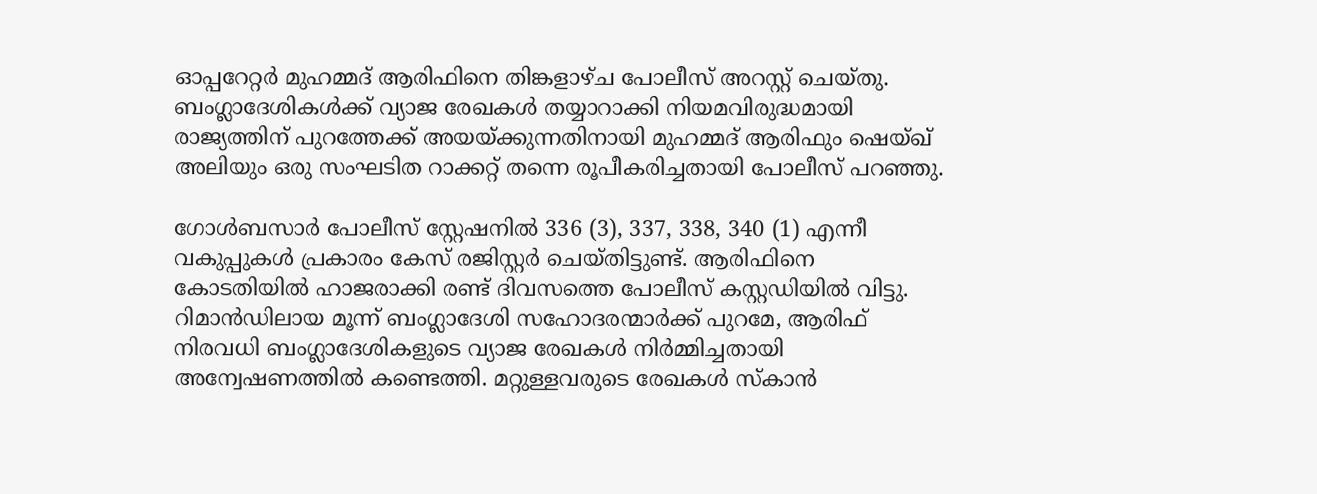ഓപ്പറേറ്റർ മുഹമ്മദ് ആരിഫിനെ തിങ്കളാഴ്ച പോലീസ് അറസ്റ്റ് ചെയ്തു. ബംഗ്ലാദേശികൾക്ക് വ്യാജ രേഖകൾ തയ്യാറാക്കി നിയമവിരുദ്ധമായി രാജ്യത്തിന് പുറത്തേക്ക് അയയ്‌ക്കുന്നതിനായി മുഹമ്മദ് ആരിഫും ഷെയ്ഖ് അലിയും ഒരു സംഘടിത റാക്കറ്റ് തന്നെ രൂപീകരിച്ചതായി പോലീസ് പറഞ്ഞു.

ഗോൾബസാർ പോലീസ് സ്റ്റേഷനിൽ 336 (3), 337, 338, 340 (1) എന്നീ വകുപ്പുകൾ പ്രകാരം കേസ് രജിസ്റ്റർ ചെയ്തിട്ടുണ്ട്. ആരിഫിനെ കോടതിയിൽ ഹാജരാക്കി രണ്ട് ദിവസത്തെ പോലീസ് കസ്റ്റഡിയിൽ വിട്ടു. റിമാൻഡിലായ മൂന്ന് ബംഗ്ലാദേശി സഹോദരന്മാർക്ക് പുറമേ, ആരിഫ് നിരവധി ബംഗ്ലാദേശികളുടെ വ്യാജ രേഖകൾ നിർമ്മിച്ചതായി അന്വേഷണത്തിൽ കണ്ടെത്തി. മറ്റുള്ളവരുടെ രേഖകൾ സ്കാൻ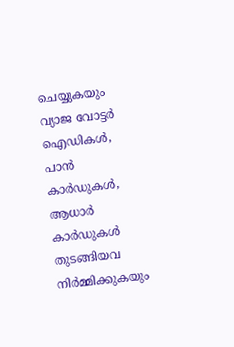ചെയ്യുകയും വ്യാജ വോട്ടർ ഐഡികൾ, പാൻ കാർഡുകൾ, ആധാർ കാർഡുകൾ തുടങ്ങിയവ നിർമ്മിക്കുകയും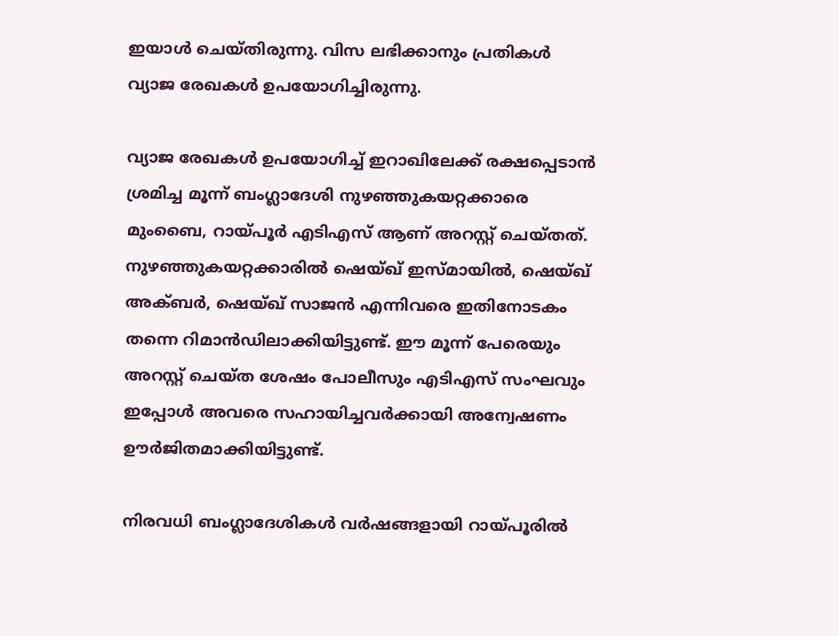ഇയാൾ ചെയ്തിരുന്നു. വിസ ലഭിക്കാനും പ്രതികൾ വ്യാജ രേഖകൾ ഉപയോഗിച്ചിരുന്നു.

വ്യാജ രേഖകൾ ഉപയോഗിച്ച് ഇറാഖിലേക്ക് രക്ഷപ്പെടാൻ ശ്രമിച്ച മൂന്ന് ബംഗ്ലാദേശി നുഴഞ്ഞുകയറ്റക്കാരെ മുംബൈ, റായ്‌പൂർ എടിഎസ് ആണ് അറസ്റ്റ് ചെയ്തത്. നുഴഞ്ഞുകയറ്റക്കാരിൽ ഷെയ്ഖ് ഇസ്മായിൽ, ഷെയ്ഖ് അക്ബർ, ഷെയ്ഖ് സാജൻ എന്നിവരെ ഇതിനോടകം തന്നെ റിമാൻഡിലാക്കിയിട്ടുണ്ട്. ഈ മൂന്ന് പേരെയും അറസ്റ്റ് ചെയ്ത ശേഷം പോലീസും എടിഎസ് സംഘവും ഇപ്പോൾ അവരെ സഹായിച്ചവർക്കായി അന്വേഷണം ഊർജിതമാക്കിയിട്ടുണ്ട്.

നിരവധി ബംഗ്ലാദേശികൾ വർഷങ്ങളായി റായ്‌പൂരിൽ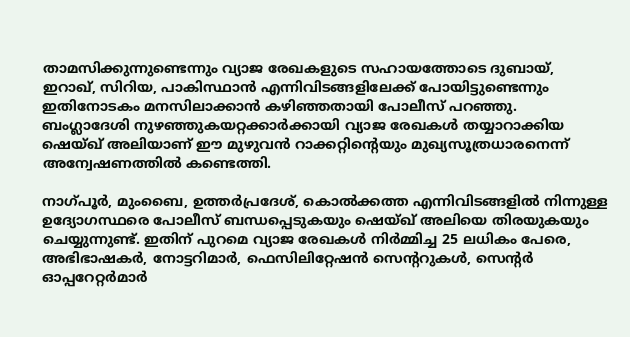താമസിക്കുന്നുണ്ടെന്നും വ്യാജ രേഖകളുടെ സഹായത്തോടെ ദുബായ്, ഇറാഖ്, സിറിയ, പാകിസ്ഥാൻ എന്നിവിടങ്ങളിലേക്ക് പോയിട്ടുണ്ടെന്നും ഇതിനോടകം മനസിലാക്കാൻ കഴിഞ്ഞതായി പോലീസ് പറഞ്ഞു. ബംഗ്ലാദേശി നുഴഞ്ഞുകയറ്റക്കാർക്കായി വ്യാജ രേഖകൾ തയ്യാറാക്കിയ ഷെയ്ഖ് അലിയാണ് ഈ മുഴുവൻ റാക്കറ്റിന്റെയും മുഖ്യസൂത്രധാരനെന്ന് അന്വേഷണത്തിൽ കണ്ടെത്തി.

നാഗ്പൂർ, മുംബൈ, ഉത്തർപ്രദേശ്, കൊൽക്കത്ത എന്നിവിടങ്ങളിൽ നിന്നുള്ള ഉദ്യോഗസ്ഥരെ പോലീസ് ബന്ധപ്പെടുകയും ഷെയ്ഖ് അലിയെ തിരയുകയും ചെയ്യുന്നുണ്ട്. ഇതിന് പുറമെ വ്യാജ രേഖകൾ നിർമ്മിച്ച 25 ലധികം പേരെ, അഭിഭാഷകർ, നോട്ടറിമാർ, ഫെസിലിറ്റേഷൻ സെന്ററുകൾ, സെന്റർ ഓപ്പറേറ്റർമാർ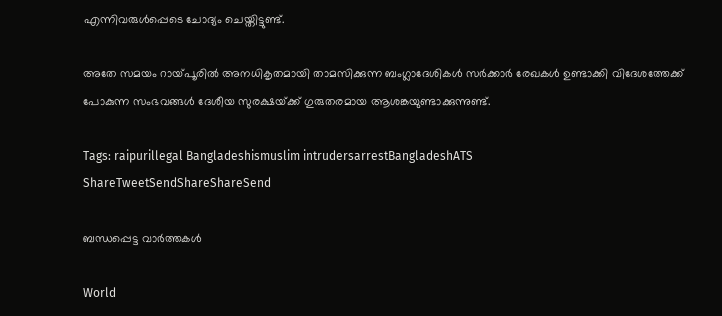എന്നിവരുൾപ്പെടെ ചോദ്യം ചെയ്തിട്ടുണ്ട്.

അതേ സമയം റായ്‌പൂരിൽ അനധികൃതമായി താമസിക്കുന്ന ബംഗ്ലാദേശികൾ സർക്കാർ രേഖകൾ ഉണ്ടാക്കി വിദേശത്തേക്ക് പോകുന്ന സംഭവങ്ങൾ ദേശീയ സുരക്ഷയ്‌ക്ക് ഗുരുതരമായ ആശങ്കയുണ്ടാക്കുന്നുണ്ട്.

Tags: raipurillegal Bangladeshismuslim intrudersarrestBangladeshATS
ShareTweetSendShareShareSend

ബന്ധപ്പെട്ട വാര്‍ത്തകള്‍

World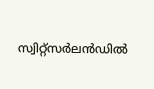സ്വിറ്റ്സർലൻഡിൽ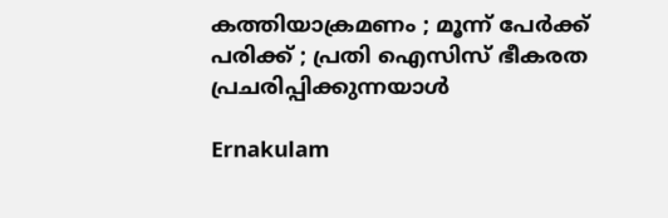കത്തിയാക്രമണം ; മൂന്ന് പേർക്ക് പരിക്ക് ; പ്രതി ഐസിസ് ഭീകരത പ്രചരിപ്പിക്കുന്നയാൾ

Ernakulam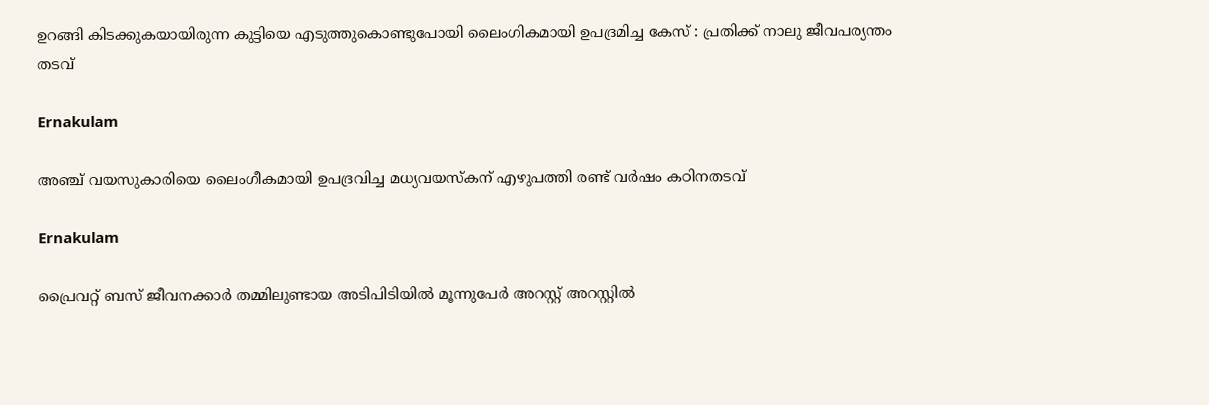ഉറങ്ങി കിടക്കുകയായിരുന്ന കുട്ടിയെ എടുത്തുകൊണ്ടുപോയി ലൈംഗികമായി ഉപദ്രമിച്ച കേസ് : പ്രതിക്ക് നാലു ജീവപര്യന്തം തടവ്

Ernakulam

അഞ്ച് വയസുകാരിയെ ലൈംഗീകമായി ഉപദ്രവിച്ച മധ്യവയസ്കന് എഴുപത്തി രണ്ട് വർഷം കഠിനതടവ്

Ernakulam

പ്രൈവറ്റ് ബസ് ജീവനക്കാർ തമ്മിലുണ്ടായ അടിപിടിയിൽ മൂന്നുപേർ അറസ്റ്റ് അറസ്റ്റിൽ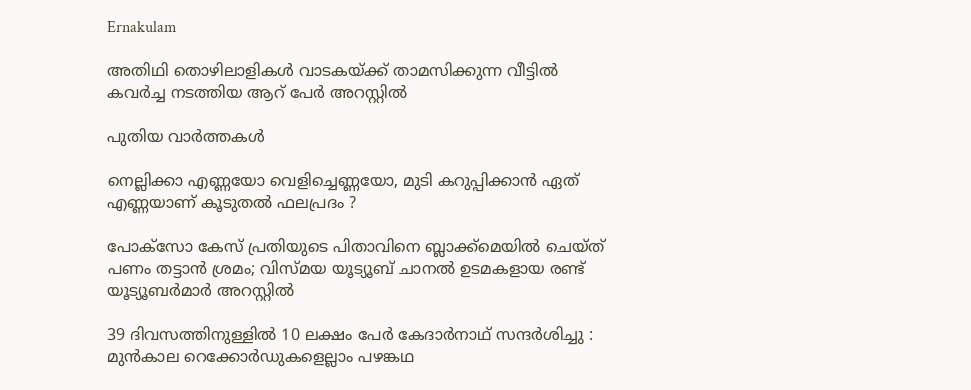Ernakulam

അതിഥി തൊഴിലാളികൾ വാടകയ്‌ക്ക് താമസിക്കുന്ന വീട്ടിൽ കവർച്ച നടത്തിയ ആറ് പേർ അറസ്റ്റിൽ

പുതിയ വാര്‍ത്തകള്‍

നെല്ലിക്കാ എണ്ണയോ വെളിച്ചെണ്ണയോ, മുടി കറുപ്പിക്കാൻ ഏത് എണ്ണയാണ് കൂടുതൽ ഫലപ്രദം ?

പോക്‌സോ കേസ് പ്രതിയുടെ പിതാവിനെ ബ്ലാക്ക്‌മെയിൽ ചെയ്ത് പണം തട്ടാൻ ശ്രമം; വിസ്മയ യൂട്യൂബ് ചാനൽ ഉടമകളായ രണ്ട് യൂട്യൂബർമാർ അറസ്റ്റിൽ

39 ദിവസത്തിനുള്ളിൽ 10 ലക്ഷം പേർ കേദാർനാഥ് സന്ദർശിച്ചു : മുൻകാല റെക്കോർഡുകളെല്ലാം പഴങ്കഥ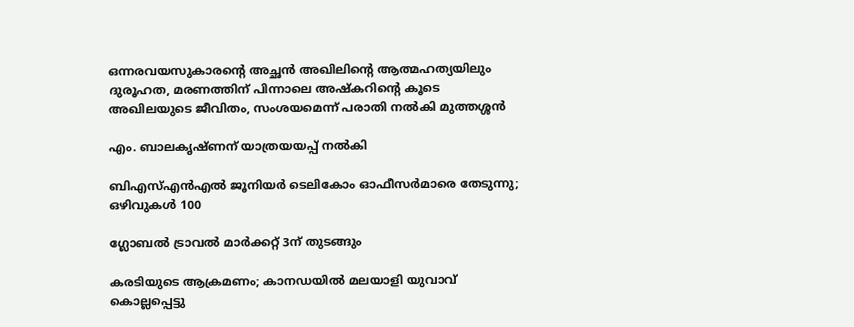ഒന്നരവയസുകാരന്റെ അച്ഛൻ അഖിലിന്റെ ആത്മഹത്യയിലും ദുരൂഹത, മരണത്തിന് പിന്നാലെ അഷ്കറിന്റെ കൂടെ അഖിലയുടെ ജീവിതം, സംശയമെന്ന് പരാതി നൽകി മുത്തശ്ശൻ

എം. ബാലകൃഷ്ണന് യാത്രയയപ്പ് നല്‍കി

ബിഎസ്എന്‍എല്‍ ജൂനിയര്‍ ടെലികോം ഓഫീസര്‍മാരെ തേടുന്നു; ഒഴിവുകള്‍ 100

ഗ്ലോബല്‍ ട്രാവല്‍ മാര്‍ക്കറ്റ് 3ന് തുടങ്ങും

കരടിയുടെ ആക്രമണം; കാനഡയില്‍ മലയാളി യുവാവ് കൊല്ലപ്പെട്ടു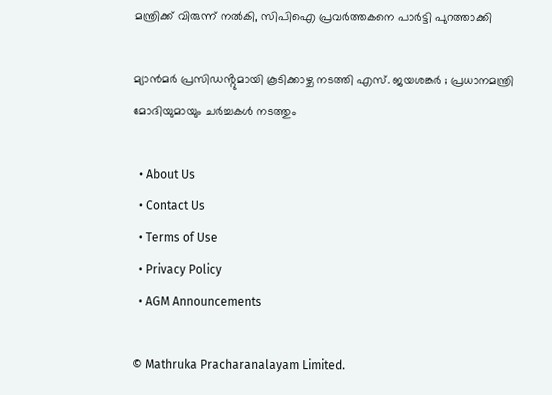മന്ത്രിക്ക് വിരുന്ന് നൽകി, സിപിഐ പ്രവർത്തകനെ പാർട്ടി പുറത്താക്കി

മ്യാൻമർ പ്രസിഡൻ്റുമായി കൂടിക്കാഴ്ച നടത്തി എസ്. ജയശങ്കർ ; പ്രധാനമന്ത്രി മോദിയുമായും ചർച്ചകൾ നടത്തും

  • About Us
  • Contact Us
  • Terms of Use
  • Privacy Policy
  • AGM Announcements

© Mathruka Pracharanalayam Limited.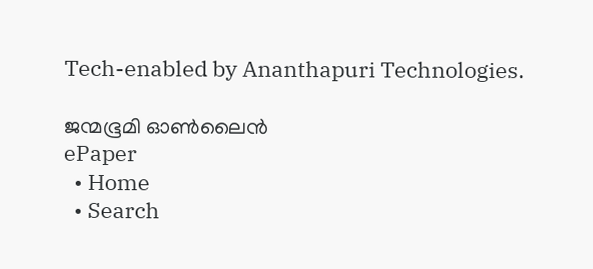Tech-enabled by Ananthapuri Technologies.

ജന്മഭൂമി ഓണ്‍ലൈന്‍
ePaper
  • Home
  • Search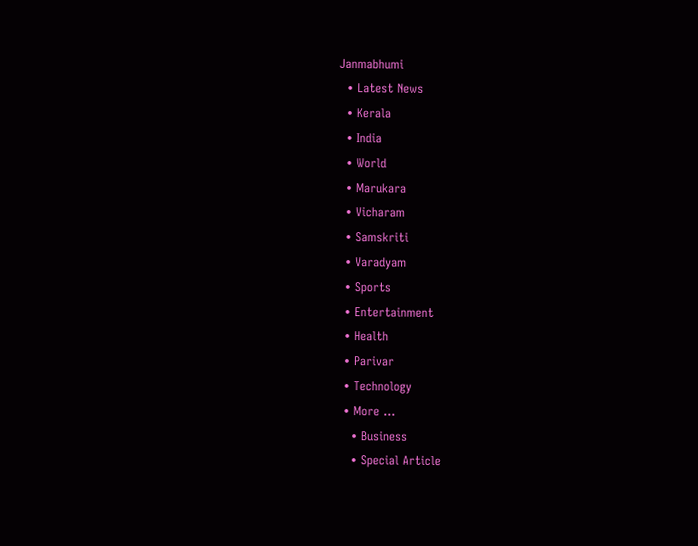Janmabhumi
  • Latest News
  • Kerala
  • India
  • World
  • Marukara
  • Vicharam
  • Samskriti
  • Varadyam
  • Sports
  • Entertainment
  • Health
  • Parivar
  • Technology
  • More …
    • Business
    • Special Article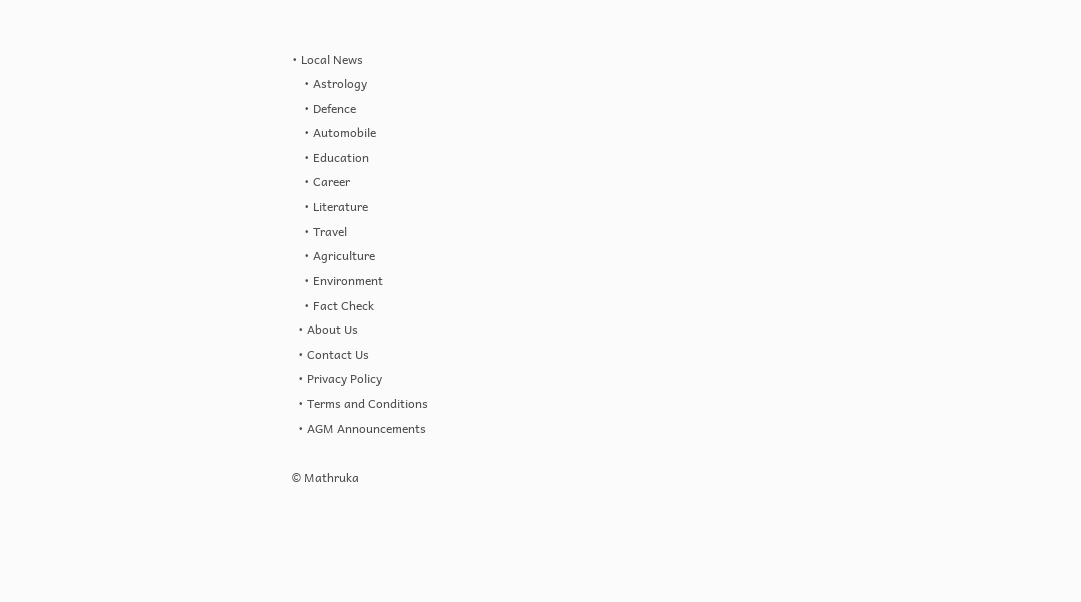• Local News
    • Astrology
    • Defence
    • Automobile
    • Education
    • Career
    • Literature
    • Travel
    • Agriculture
    • Environment
    • Fact Check
  • About Us
  • Contact Us
  • Privacy Policy
  • Terms and Conditions
  • AGM Announcements

© Mathruka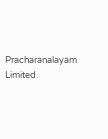Pracharanalayam Limited.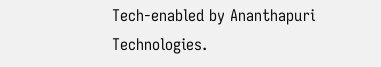Tech-enabled by Ananthapuri Technologies.